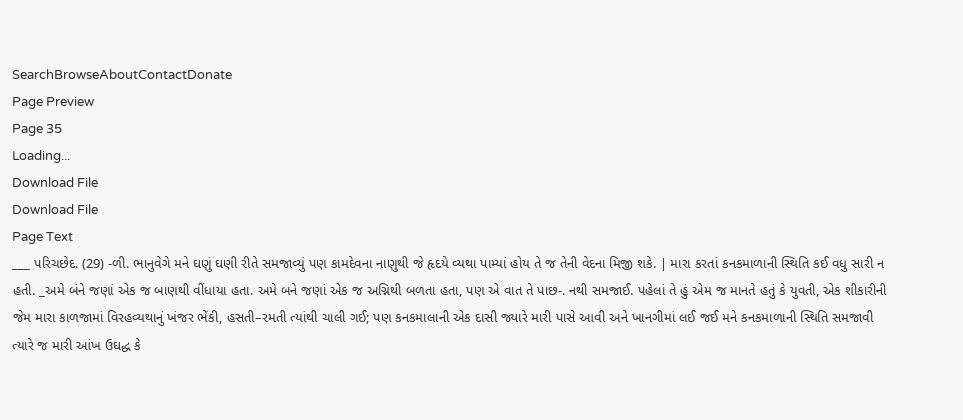SearchBrowseAboutContactDonate
Page Preview
Page 35
Loading...
Download File
Download File
Page Text
___ પરિચછેદ. (29) -ળી. ભાનુવેગે મને ઘણું ઘણી રીતે સમજાવ્યું પણ કામદેવના નાણુથી જે હૃદયે વ્યથા પામ્યાં હોય તે જ તેની વેદના મિજી શકે. | મારા કરતાં કનકમાળાની સ્થિતિ કઈ વધુ સારી ન હતી. _અમે બંને જણાં એક જ બાણથી વીંધાયા હતા. અમે બને જણાં એક જ અગ્નિથી બળતા હતા, પણ એ વાત તે પાછ-. નથી સમજાઈ. પહેલાં તે હું એમ જ માનતે હતું કે યુવતી, એક શીકારીની જેમ મારા કાળજામાં વિરહવ્યથાનું ખંજર ભેંકી, હસતી–રમતી ત્યાંથી ચાલી ગઈ; પણ કનકમાલાની એક દાસી જ્યારે મારી પાસે આવી અને ખાનગીમાં લઈ જઈ મને કનકમાળાની સ્થિતિ સમજાવી ત્યારે જ મારી આંખ ઉઘદ્ધ કે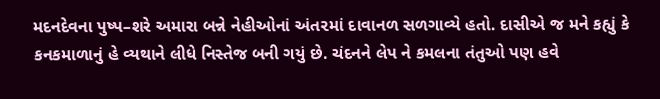મદનદેવના પુષ્પ–શરે અમારા બન્ને નેહીઓનાં અંત૨માં દાવાનળ સળગાવ્યે હતો. દાસીએ જ મને કહ્યું કે કનકમાળાનું હે વ્યથાને લીધે નિસ્તેજ બની ગયું છે. ચંદનને લેપ ને કમલના તંતુઓ પણ હવે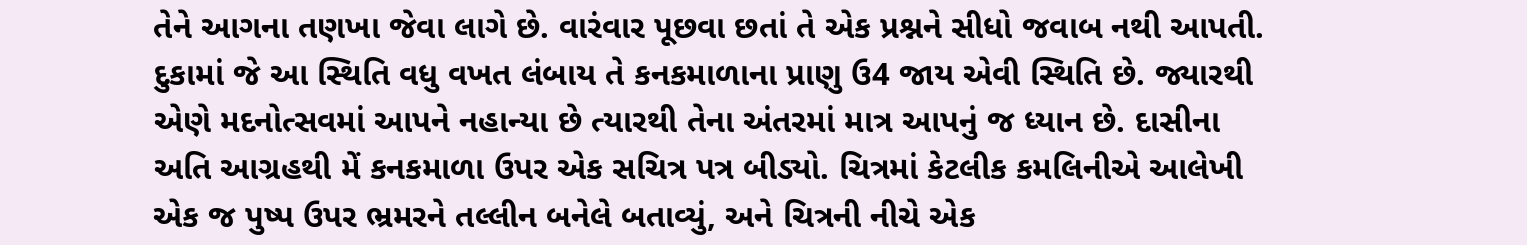તેને આગના તણખા જેવા લાગે છે. વારંવાર પૂછવા છતાં તે એક પ્રશ્નને સીધો જવાબ નથી આપતી. દુકામાં જે આ સ્થિતિ વધુ વખત લંબાય તે કનકમાળાના પ્રાણુ ઉ4 જાય એવી સ્થિતિ છે. જ્યારથી એણે મદનોત્સવમાં આપને નહાન્યા છે ત્યારથી તેના અંતરમાં માત્ર આપનું જ ધ્યાન છે. દાસીના અતિ આગ્રહથી મેં કનકમાળા ઉપર એક સચિત્ર પત્ર બીડ્યો. ચિત્રમાં કેટલીક કમલિનીએ આલેખી એક જ પુષ્પ ઉપર ભ્રમરને તલ્લીન બનેલે બતાવ્યું, અને ચિત્રની નીચે એક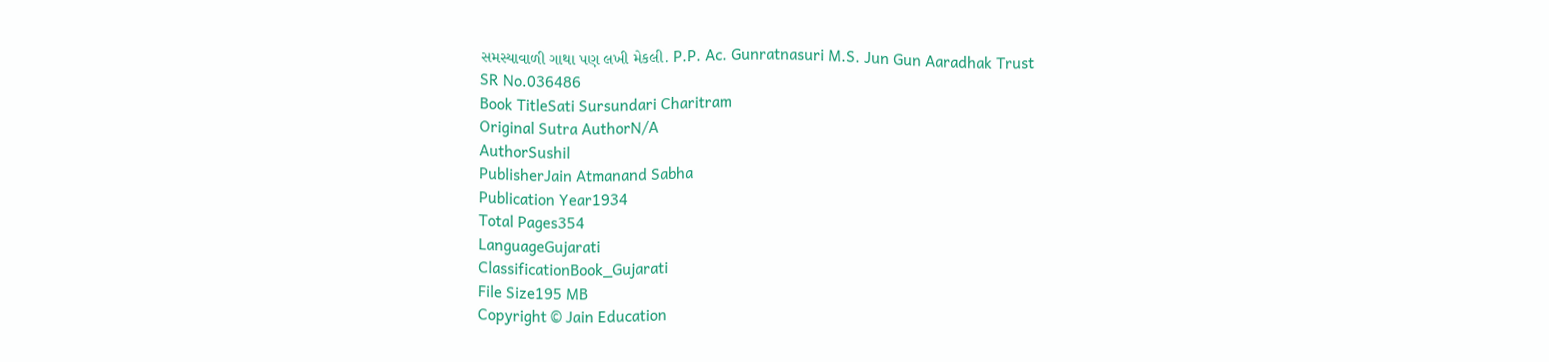સમસ્યાવાળી ગાથા પણ લખી મેકલી. P.P. Ac. Gunratnasuri M.S. Jun Gun Aaradhak Trust
SR No.036486
Book TitleSati Sursundari Charitram
Original Sutra AuthorN/A
AuthorSushil
PublisherJain Atmanand Sabha
Publication Year1934
Total Pages354
LanguageGujarati
ClassificationBook_Gujarati
File Size195 MB
Copyright © Jain Education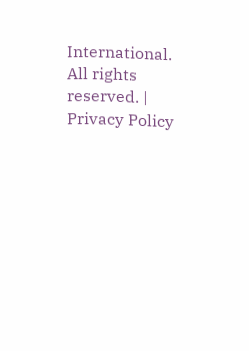International. All rights reserved. | Privacy Policy